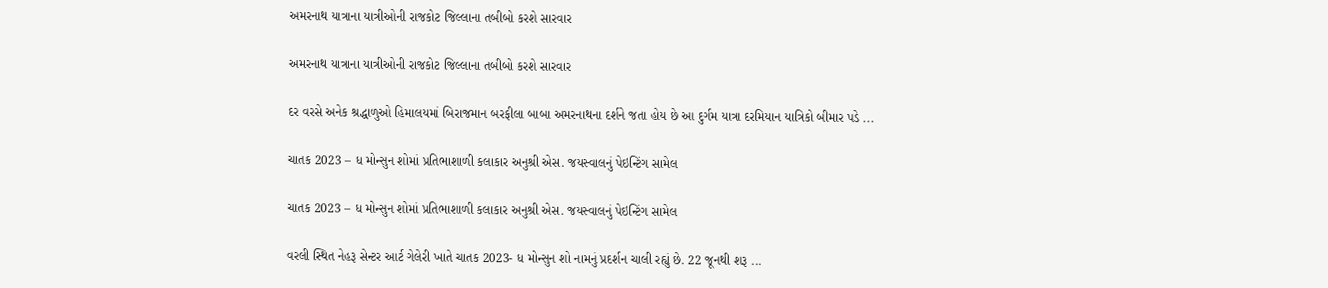અમરનાથ યાત્રાના યાત્રીઓની રાજકોટ જિલ્લાના તબીબો કરશે સારવાર

અમરનાથ યાત્રાના યાત્રીઓની રાજકોટ જિલ્લાના તબીબો કરશે સારવાર

દર વરસે અનેક શ્રદ્ધાળુઓ હિમાલયમાં બિરાજમાન બરફીલા બાબા અમરનાથના દર્શને જતા હોય છે આ દુર્ગમ યાત્રા દરમિયાન યાત્રિકો બીમાર પડે ...

ચાતક 2023 – ધ મોન્સુન શોમાં પ્રતિભાશાળી કલાકાર અનુશ્રી એસ. જયસ્વાલનું પેઇન્ટિંગ સામેલ

ચાતક 2023 – ધ મોન્સુન શોમાં પ્રતિભાશાળી કલાકાર અનુશ્રી એસ. જયસ્વાલનું પેઇન્ટિંગ સામેલ

વરલી સ્થિત નેહરૂ સેન્ટર આર્ટ ગેલેરી ખાતે ચાતક 2023- ધ મોન્સુન શો નામનું પ્રદર્શન ચાલી રહ્યું છે. 22 જૂનથી શરૂ ...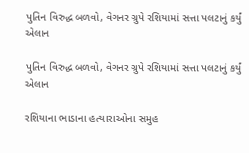પુતિન વિરુદ્ધ બળવો, વેગનર ગ્રુપે રશિયામાં સત્તા પલટાનું કર્યું એલાન

પુતિન વિરુદ્ધ બળવો, વેગનર ગ્રુપે રશિયામાં સત્તા પલટાનું કર્યું એલાન

રશિયાના ભાડાના હત્યારાઓના સમુહ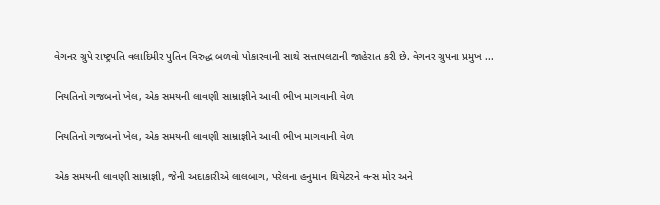વેગનર ગ્રુપે રાષ્ટ્રપતિ વલાદિમીર પુતિન વિરુદ્ધ બળવો પોકારવાની સાથે સત્તાપલટાની જાહેરાત કરી છે. વેગનર ગ્રુપના પ્રમુખ ...

નિયતિનો ગજબનો ખેલ, એક સમયની લાવણી સામ્રાજ્ઞીને આવી ભીખ માગવાની વેળ

નિયતિનો ગજબનો ખેલ, એક સમયની લાવણી સામ્રાજ્ઞીને આવી ભીખ માગવાની વેળ

એક સમયની લાવણી સામ્રાજ્ઞી, જેની અદાકારીએ લાલબાગ, પરેલના હનુમાન થિયેટરને વન્સ મોર અને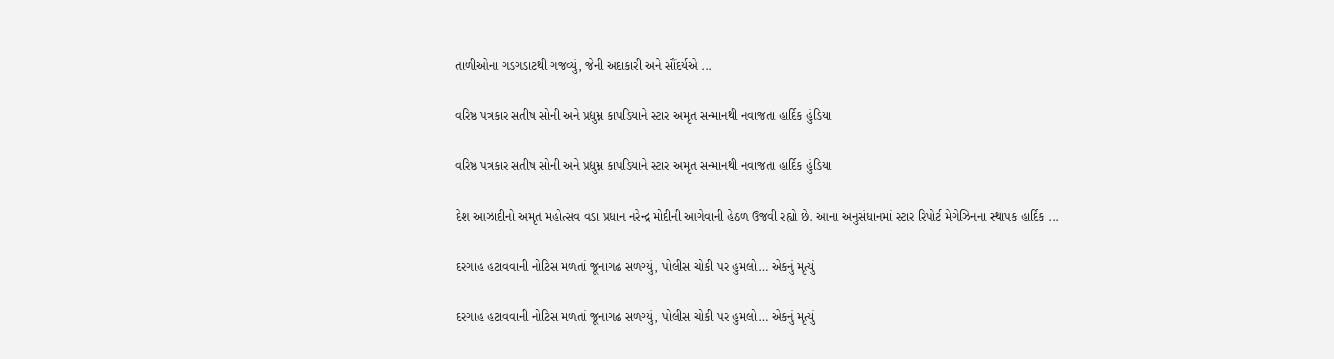તાળીઓના ગડગડાટથી ગજવ્યું, જેની અદાકારી અને સૌંદર્યએ ...

વરિષ્ઠ પત્રકાર સતીષ સોની અને પ્રદ્યુમ્ન કાપડિયાને સ્ટાર અમૃત સન્માનથી નવાજતા હાર્દિક હુંડિયા

વરિષ્ઠ પત્રકાર સતીષ સોની અને પ્રદ્યુમ્ન કાપડિયાને સ્ટાર અમૃત સન્માનથી નવાજતા હાર્દિક હુંડિયા

દેશ આઝાદીનો અમૃત મહોત્સવ વડા પ્રધાન નરેન્દ્ર મોદીની આગેવાની હેઠળ ઉજવી રહ્યો છે. આના અનુસંધાનમાં સ્ટાર રિપોર્ટ મેગેઝિનના સ્થાપક હાર્દિક ...

દરગાહ હટાવવાની નોટિસ મળતાં જૂનાગઢ સળગ્યું, પોલીસ ચોકી પર હુમલો… એકનું મૃત્યું

દરગાહ હટાવવાની નોટિસ મળતાં જૂનાગઢ સળગ્યું, પોલીસ ચોકી પર હુમલો… એકનું મૃત્યું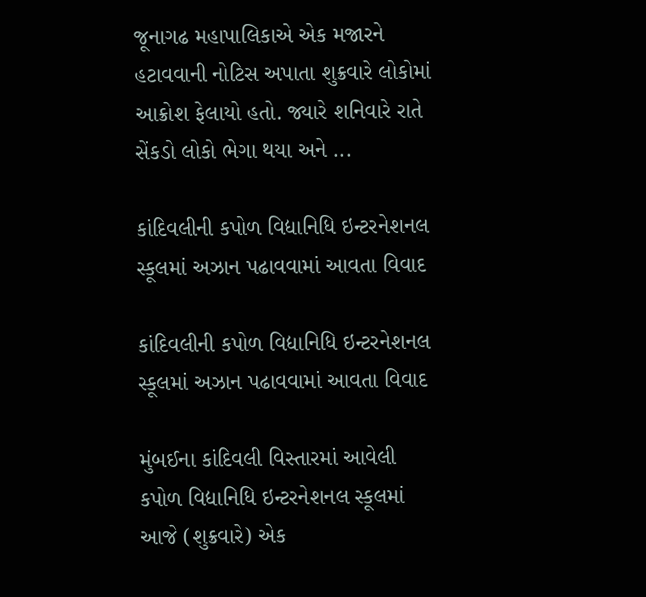જૂનાગઢ મહાપાલિકાએ એક મજારને હટાવવાની નોટિસ અપાતા શુક્રવારે લોકોમાં આક્રોશ ફેલાયો હતો. જ્યારે શનિવારે રાતે સેંકડો લોકો ભેગા થયા અને ...

કાંદિવલીની કપોળ વિદ્યાનિધિ ઇન્ટરનેશનલ સ્કૂલમાં અઝાન પઢાવવામાં આવતા વિવાદ

કાંદિવલીની કપોળ વિદ્યાનિધિ ઇન્ટરનેશનલ સ્કૂલમાં અઝાન પઢાવવામાં આવતા વિવાદ

મુંબઈના કાંદિવલી વિસ્તારમાં આવેલી કપોળ વિદ્યાનિધિ ઇન્ટરનેશનલ સ્કૂલમાં આજે (શુક્રવારે) એક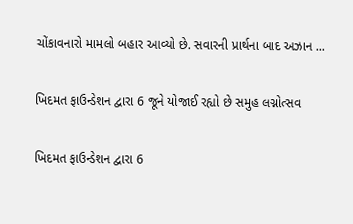ચોંકાવનારો મામલો બહાર આવ્યો છે. સવારની પ્રાર્થના બાદ અઝાન ...

ખિદમત ફાઉન્ડેશન દ્વારા 6 જૂને યોજાઈ રહ્યો છે સમુહ લગ્નોત્સવ

ખિદમત ફાઉન્ડેશન દ્વારા 6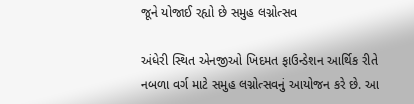જૂને યોજાઈ રહ્યો છે સમુહ લગ્નોત્સવ

અંધેરી સ્થિત એનજીઓ ખિદમત ફાઉન્ડેશન આર્થિક રીતે નબળા વર્ગ માટે સમુહ લગ્નોત્સવનું આયોજન કરે છે. આ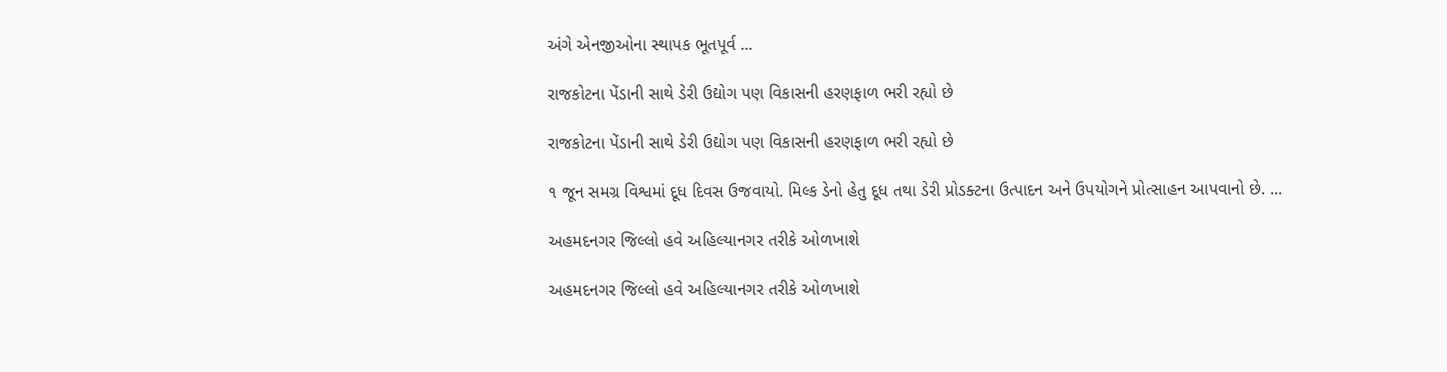અંગે એનજીઓના સ્થાપક ભૂતપૂર્વ ...

રાજકોટના પેંડાની સાથે ડેરી ઉદ્યોગ પણ વિકાસની હરણફાળ ભરી રહ્યો છે

રાજકોટના પેંડાની સાથે ડેરી ઉદ્યોગ પણ વિકાસની હરણફાળ ભરી રહ્યો છે

૧ જૂન સમગ્ર વિશ્વમાં દૂધ દિવસ ઉજવાયો. મિલ્ક ડેનો હેતુ દૂધ તથા ડેરી પ્રોડક્ટના ઉત્પાદન અને ઉપયોગને પ્રોત્સાહન આપવાનો છે. ...

અહમદનગર જિલ્લો હવે અહિલ્યાનગર તરીકે ઓળખાશે

અહમદનગર જિલ્લો હવે અહિલ્યાનગર તરીકે ઓળખાશે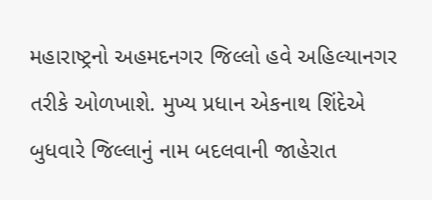મહારાષ્ટ્રનો અહમદનગર જિલ્લો હવે અહિલ્યાનગર તરીકે ઓળખાશે. મુખ્ય પ્રધાન એકનાથ શિંદેએ બુધવારે જિલ્લાનું નામ બદલવાની જાહેરાત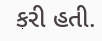કરી હતી.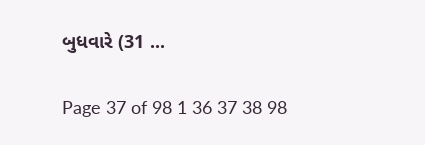બુધવારે (31 ...

Page 37 of 98 1 36 37 38 98